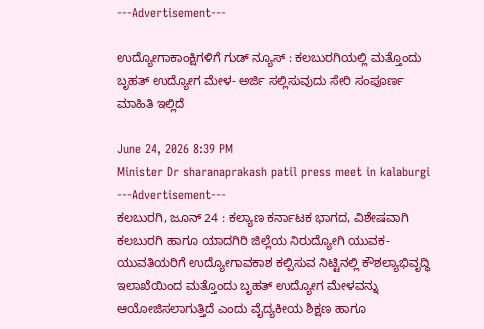---Advertisement---

ಉದ್ಯೋಗಾಕಾಂಕ್ಷಿಗಳಿಗೆ ಗುಡ್‌ ನ್ಯೂಸ್‌ : ಕಲಬುರಗಿಯಲ್ಲಿ ಮತ್ತೊಂದು ಬೃಹತ್‌ ಉದ್ಯೋಗ ಮೇಳ- ಅರ್ಜಿ ಸಲ್ಲಿಸುವುದು ಸೇರಿ ಸಂಪೂರ್ಣ ಮಾಹಿತಿ ಇಲ್ಲಿದೆ

June 24, 2026 8:39 PM
Minister Dr sharanaprakash patil press meet in kalaburgi
---Advertisement---
ಕಲಬುರಗಿ, ಜೂನ್ 24 : ಕಲ್ಯಾಣ ಕರ್ನಾಟಕ ಭಾಗದ, ವಿಶೇಷವಾಗಿ ಕಲಬುರಗಿ ಹಾಗೂ ಯಾದಗಿರಿ ಜಿಲ್ಲೆಯ ನಿರುದ್ಯೋಗಿ ಯುವಕ-ಯುವತಿಯರಿಗೆ ಉದ್ಯೋಗಾವಕಾಶ ಕಲ್ಪಿಸುವ ನಿಟ್ಟಿನಲ್ಲಿ ಕೌಶಲ್ಯಾಭಿವೃದ್ಧಿ ಇಲಾಖೆಯಿಂದ ಮತ್ತೊಂದು ಬೃಹತ್ ಉದ್ಯೋಗ ಮೇಳವನ್ನು ಆಯೋಜಿಸಲಾಗುತ್ತಿದೆ ಎಂದು ವೈದ್ಯಕೀಯ ಶಿಕ್ಷಣ ಹಾಗೂ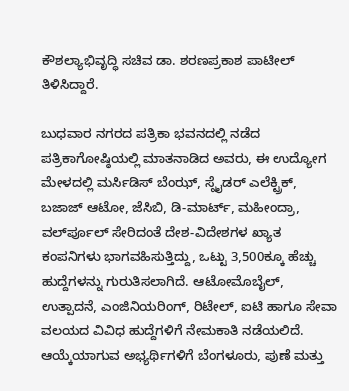ಕೌಶಲ್ಯಾಭಿವೃದ್ಧಿ ಸಚಿವ ಡಾ. ಶರಣಪ್ರಕಾಶ ಪಾಟೀಲ್ ತಿಳಿಸಿದ್ದಾರೆ.

ಬುಧವಾರ ನಗರದ ಪತ್ರಿಕಾ ಭವನದಲ್ಲಿ ನಡೆದ ಪತ್ರಿಕಾಗೋಷ್ಠಿಯಲ್ಲಿ ಮಾತನಾಡಿದ ಅವರು, ಈ ಉದ್ಯೋಗ ಮೇಳದಲ್ಲಿ ಮರ್ಸಿಡಿಸ್ ಬೆಂಝ್, ಸ್ನೈಡರ್ ಎಲೆಕ್ಟ್ರಿಕ್, ಬಜಾಜ್ ಆಟೋ, ಜೆಸಿಬಿ, ಡಿ-ಮಾರ್ಟ್, ಮಹೀಂದ್ರಾ, ವರ್ಲ್‍ಪೂಲ್ ಸೇರಿದಂತೆ ದೇಶ-ವಿದೇಶಗಳ ಖ್ಯಾತ ಕಂಪನಿಗಳು ಭಾಗವಹಿಸುತ್ತಿದ್ದು, ಒಟ್ಟು 3,500ಕ್ಕೂ ಹೆಚ್ಚು ಹುದ್ದೆಗಳನ್ನು ಗುರುತಿಸಲಾಗಿದೆ. ಆಟೋಮೊಬೈಲ್, ಉತ್ಪಾದನೆ, ಎಂಜಿನಿಯರಿಂಗ್, ರಿಟೇಲ್, ಐಟಿ ಹಾಗೂ ಸೇವಾ ವಲಯದ ವಿವಿಧ ಹುದ್ದೆಗಳಿಗೆ ನೇಮಕಾತಿ ನಡೆಯಲಿದೆ. ಆಯ್ಕೆಯಾಗುವ ಅಭ್ಯರ್ಥಿಗಳಿಗೆ ಬೆಂಗಳೂರು, ಪುಣೆ ಮತ್ತು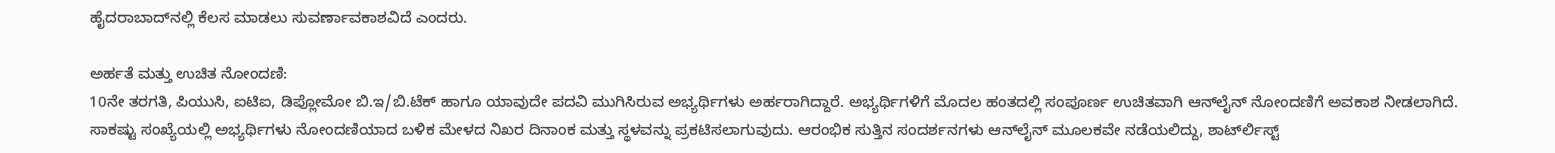ಹೈದರಾಬಾದ್‍ನಲ್ಲಿ ಕೆಲಸ ಮಾಡಲು ಸುವರ್ಣಾವಕಾಶವಿದೆ ಎಂದರು.

ಅರ್ಹತೆ ಮತ್ತು ಉಚಿತ ನೋಂದಣಿ:
10ನೇ ತರಗತಿ, ಪಿಯುಸಿ, ಐಟಿಐ, ಡಿಪ್ಲೋಮೋ ಬಿ.ಇ/ಬಿ.ಟೆಕ್ ಹಾಗೂ ಯಾವುದೇ ಪದವಿ ಮುಗಿಸಿರುವ ಅಭ್ಯರ್ಥಿಗಳು ಅರ್ಹರಾಗಿದ್ದಾರೆ. ಅಭ್ಯರ್ಥಿಗಳಿಗೆ ಮೊದಲ ಹಂತದಲ್ಲಿ ಸಂಪೂರ್ಣ ಉಚಿತವಾಗಿ ಆನ್‍ಲೈನ್ ನೋಂದಣಿಗೆ ಅವಕಾಶ ನೀಡಲಾಗಿದೆ. ಸಾಕಷ್ಟು ಸಂಖ್ಯೆಯಲ್ಲಿ ಅಭ್ಯರ್ಥಿಗಳು ನೋಂದಣಿಯಾದ ಬಳಿಕ ಮೇಳದ ನಿಖರ ದಿನಾಂಕ ಮತ್ತು ಸ್ಥಳವನ್ನು ಪ್ರಕಟಿಸಲಾಗುವುದು. ಆರಂಭಿಕ ಸುತ್ತಿನ ಸಂದರ್ಶನಗಳು ಆನ್‍ಲೈನ್ ಮೂಲಕವೇ ನಡೆಯಲಿದ್ದು, ಶಾರ್ಟ್‍ಲಿಸ್ಟ್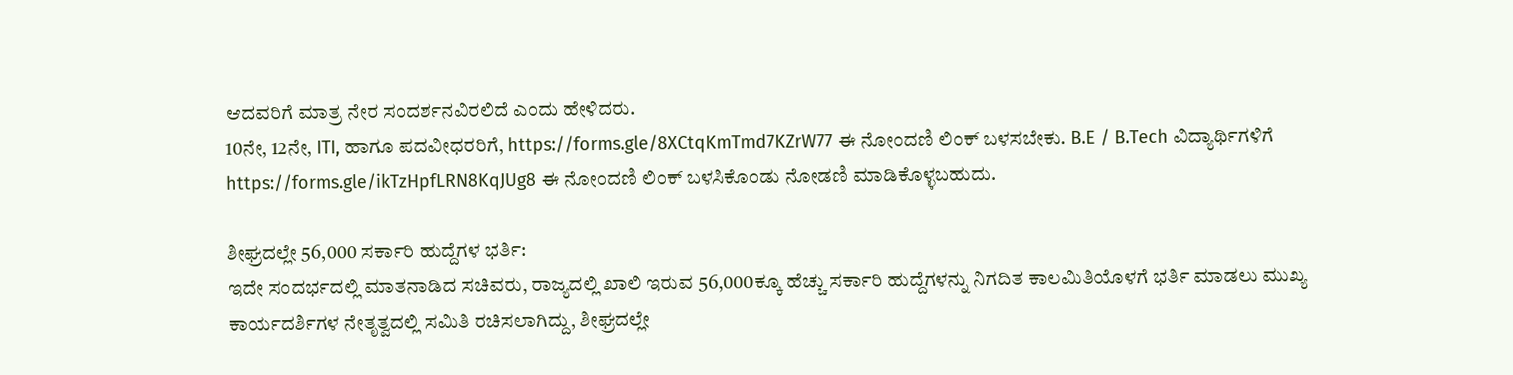ಆದವರಿಗೆ ಮಾತ್ರ ನೇರ ಸಂದರ್ಶನವಿರಲಿದೆ ಎಂದು ಹೇಳಿದರು.
10ನೇ, 12ನೇ, ITI, ಹಾಗೂ ಪದವೀಧರರಿಗೆ, https://forms.gle/8XCtqKmTmd7KZrW77 ಈ ನೋಂದಣಿ ಲಿಂಕ್ ಬಳಸಬೇಕು. B.E / B.Tech ವಿದ್ಯಾರ್ಥಿಗಳಿಗೆ https://forms.gle/ikTzHpfLRN8KqJUg8 ಈ ನೋಂದಣಿ ಲಿಂಕ್ ಬಳಸಿಕೊಂಡು ನೋಡಣಿ ಮಾಡಿಕೊಳ್ಳಬಹುದು.

ಶೀಘ್ರದಲ್ಲೇ 56,000 ಸರ್ಕಾರಿ ಹುದ್ದೆಗಳ ಭರ್ತಿ:
ಇದೇ ಸಂದರ್ಭದಲ್ಲಿ ಮಾತನಾಡಿದ ಸಚಿವರು, ರಾಜ್ಯದಲ್ಲಿ ಖಾಲಿ ಇರುವ 56,000ಕ್ಕೂ ಹೆಚ್ಚು ಸರ್ಕಾರಿ ಹುದ್ದೆಗಳನ್ನು ನಿಗದಿತ ಕಾಲಮಿತಿಯೊಳಗೆ ಭರ್ತಿ ಮಾಡಲು ಮುಖ್ಯ ಕಾರ್ಯದರ್ಶಿಗಳ ನೇತೃತ್ವದಲ್ಲಿ ಸಮಿತಿ ರಚಿಸಲಾಗಿದ್ದು, ಶೀಘ್ರದಲ್ಲೇ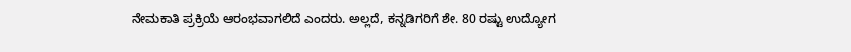ನೇಮಕಾತಿ ಪ್ರಕ್ರಿಯೆ ಆರಂಭವಾಗಲಿದೆ ಎಂದರು. ಅಲ್ಲದೆ, ಕನ್ನಡಿಗರಿಗೆ ಶೇ. 80 ರಷ್ಟು ಉದ್ಯೋಗ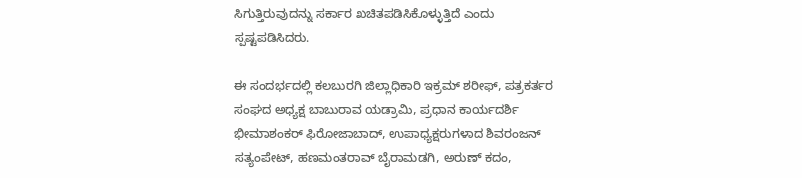ಸಿಗುತ್ತಿರುವುದನ್ನು ಸರ್ಕಾರ ಖಚಿತಪಡಿಸಿಕೊಳ್ಳುತ್ತಿದೆ ಎಂದು ಸ್ಪಷ್ಟಪಡಿಸಿದರು.

ಈ ಸಂದರ್ಭದಲ್ಲಿ ಕಲಬುರಗಿ ಜಿಲ್ಲಾಧಿಕಾರಿ ಇಕ್ರಮ್ ಶರೀಫ್, ಪತ್ರಕರ್ತರ ಸಂಘದ ಅಧ್ಯಕ್ಷ ಬಾಬುರಾವ ಯಡ್ರಾಮಿ, ಪ್ರಧಾನ ಕಾರ್ಯದರ್ಶಿ ಭೀಮಾಶಂಕರ್ ಫಿರೋಜಾಬಾದ್, ಉಪಾಧ್ಯಕ್ಷರುಗಳಾದ ಶಿವರಂಜನ್ ಸತ್ಯಂಪೇಟ್, ಹಣಮಂತರಾವ್ ಬೈರಾಮಡಗಿ, ಅರುಣ್ ಕದಂ,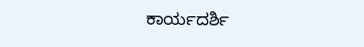ಕಾರ್ಯದರ್ಶಿ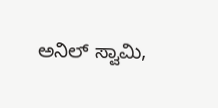ಅನಿಲ್ ಸ್ವಾಮಿ,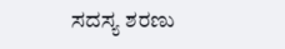ಸದಸ್ಯ ಶರಣು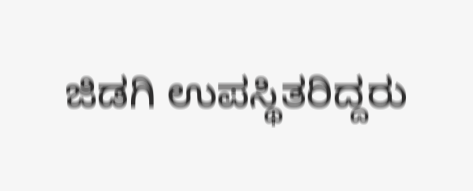ಜಿಡಗಿ ಉಪಸ್ಥಿತರಿದ್ದರು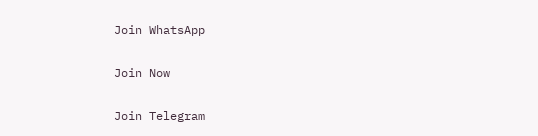Join WhatsApp

Join Now

Join Telegram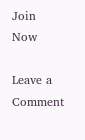Join Now

Leave a Comment